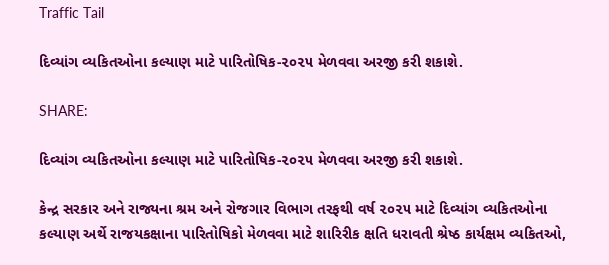Traffic Tail

દિવ્યાંગ વ્યકિતઓના કલ્યાણ માટે પારિતોષિક-૨૦૨૫ મેળવવા અરજી કરી શકાશે.

SHARE:

દિવ્યાંગ વ્યકિતઓના કલ્યાણ માટે પારિતોષિક-૨૦૨૫ મેળવવા અરજી કરી શકાશે.

કેન્દ્ર સરકાર અને રાજ્યના શ્રમ અને રોજગાર વિભાગ તરફથી વર્ષ ૨૦૨૫ માટે દિવ્યાંગ વ્યકિતઓના કલ્યાણ અર્થે રાજયકક્ષાના પારિતોષિકો મેળવવા માટે શારિરીક ક્ષતિ ધરાવતી શ્રેષ્ઠ કાર્યક્ષમ વ્યકિતઓ,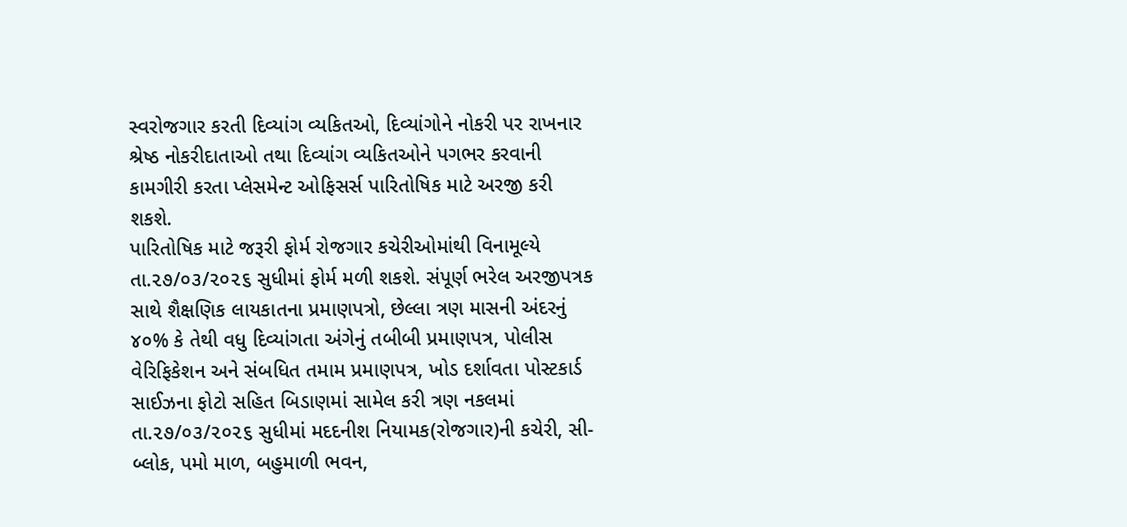સ્વરોજગાર કરતી દિવ્યાંગ વ્યકિતઓ, દિવ્યાંગોને નોકરી પર રાખનાર શ્રેષ્ઠ નોકરીદાતાઓ તથા દિવ્યાંગ વ્યકિતઓને પગભર કરવાની કામગીરી કરતા પ્લેસમેન્ટ ઓફિસર્સ પારિતોષિક માટે અરજી કરી શકશે.
પારિતોષિક માટે જરૂરી ફોર્મ રોજગાર કચેરીઓમાંથી વિનામૂલ્યે તા.૨૭/૦૩/૨૦૨૬ સુધીમાં ફોર્મ મળી શકશે. સંપૂર્ણ ભરેલ અરજીપત્રક સાથે શૈક્ષણિક લાયકાતના પ્રમાણપત્રો, છેલ્લા ત્રણ માસની અંદરનું ૪૦% કે તેથી વધુ દિવ્યાંગતા અંગેનું તબીબી પ્રમાણપત્ર, પોલીસ વેરિફિકેશન અને સંબધિત તમામ પ્રમાણપત્ર, ખોડ દર્શાવતા પોસ્ટકાર્ડ સાઈઝના ફોટો સહિત બિડાણમાં સામેલ કરી ત્રણ નકલમાં તા.૨૭/૦૩/૨૦૨૬ સુધીમાં મદદનીશ નિયામક(રોજગાર)ની કચેરી, સી-બ્લોક, પમો માળ, બહુમાળી ભવન,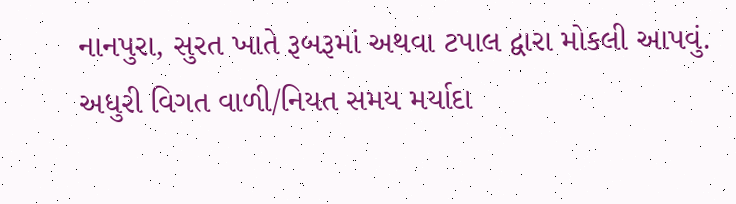નાનપુરા, સુરત ખાતે રૂબરૂમાં અથવા ટપાલ દ્વારા મોકલી આપવું. અધુરી વિગત વાળી/નિયત સમય મર્યાદા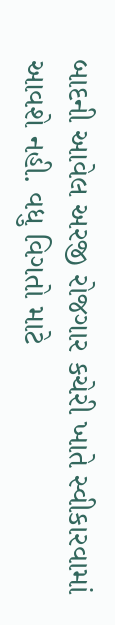બાદની આવેલ અરજી રોજગાર કચેરી ખાતે સ્વીકારવામાં આવશે નહી. વધુ વિગતો માટે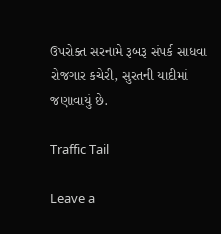ઉપરોક્ત સરનામે રૂબરૂ સંપર્ક સાધવા રોજગાર કચેરી, સુરતની યાદીમાં જણાવાયું છે.

Traffic Tail

Leave a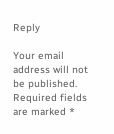Reply

Your email address will not be published. Required fields are marked *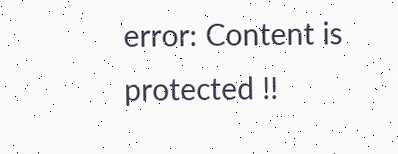error: Content is protected !!